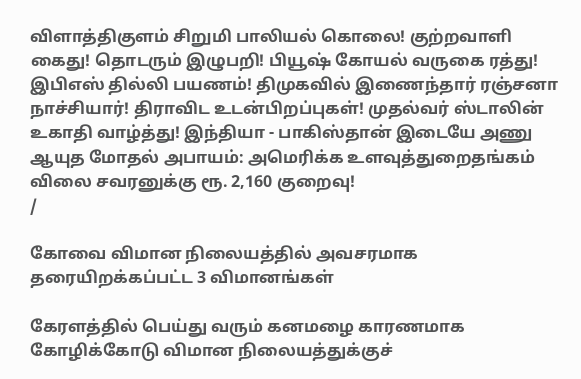விளாத்திகுளம் சிறுமி பாலியல் கொலை! குற்றவாளி கைது! தொடரும் இழுபறி! பியூஷ் கோயல் வருகை ரத்து! இபிஎஸ் தில்லி பயணம்! திமுகவில் இணைந்தார் ரஞ்சனா நாச்சியார்! திராவிட உடன்பிறப்புகள்! முதல்வர் ஸ்டாலின் உகாதி வாழ்த்து! இந்தியா - பாகிஸ்தான் இடையே அணு ஆயுத மோதல் அபாயம்: அமெரிக்க உளவுத்துறைதங்கம் விலை சவரனுக்கு ரூ. 2,160 குறைவு!
/

கோவை விமான நிலையத்தில் அவசரமாக தரையிறக்கப்பட்ட 3 விமானங்கள்

கேரளத்தில் பெய்து வரும் கனமழை காரணமாக கோழிக்கோடு விமான நிலையத்துக்குச்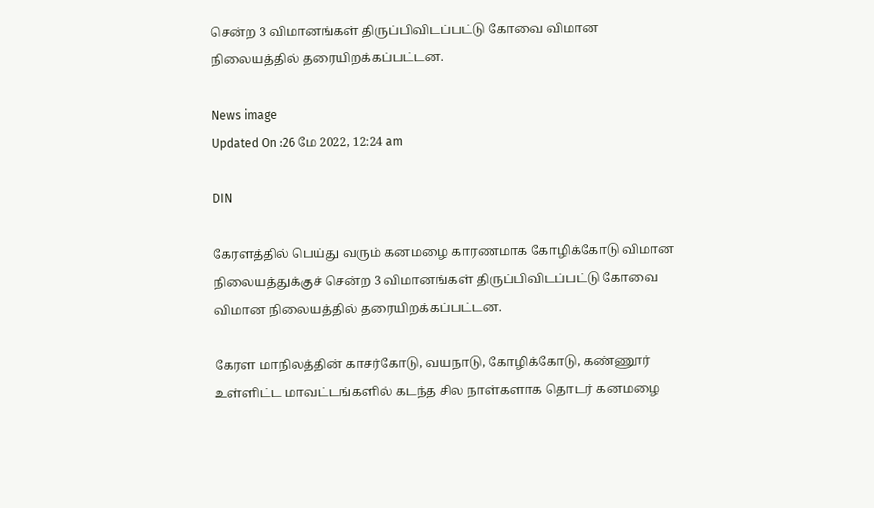சென்ற 3 விமானங்கள் திருப்பிவிடப்பட்டு கோவை விமான நிலையத்தில் தரையிறக்கப்பட்டன.

News image
Updated On :26 மே 2022, 12:24 am

DIN

கேரளத்தில் பெய்து வரும் கனமழை காரணமாக கோழிக்கோடு விமான நிலையத்துக்குச் சென்ற 3 விமானங்கள் திருப்பிவிடப்பட்டு கோவை விமான நிலையத்தில் தரையிறக்கப்பட்டன.

கேரள மாநிலத்தின் காசர்கோடு, வயநாடு, கோழிக்கோடு, கண்ணூர் உள்ளிட்ட மாவட்டங்களில் கடந்த சில நாள்களாக தொடர் கனமழை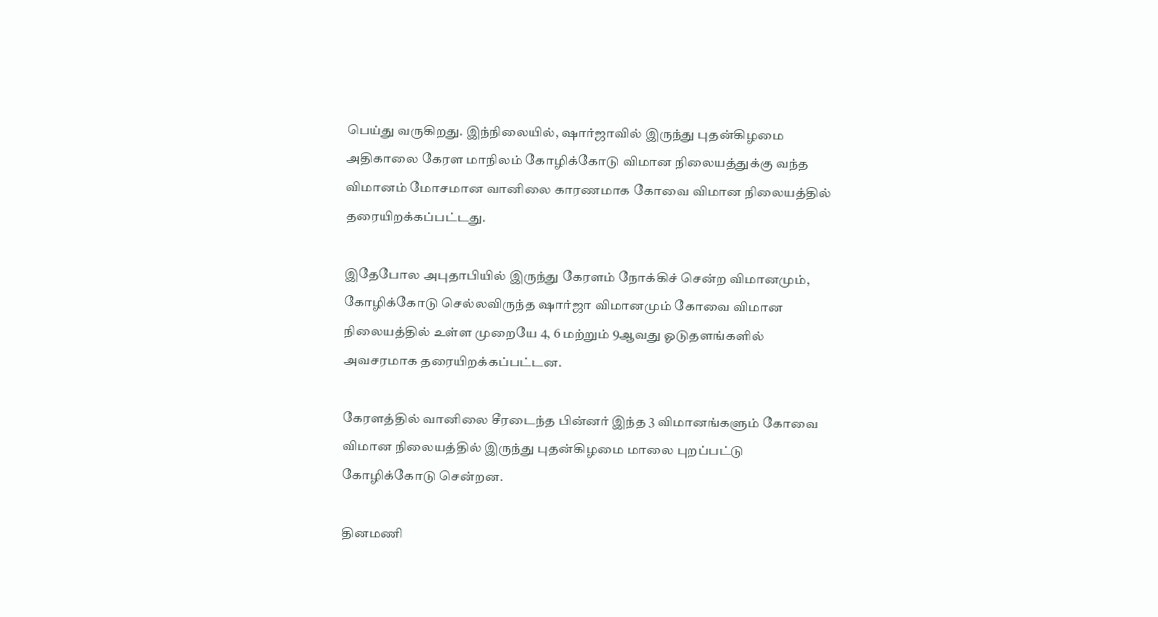பெய்து வருகிறது. இந்நிலையில், ஷார்ஜாவில் இருந்து புதன்கிழமை அதிகாலை கேரள மாநிலம் கோழிக்கோடு விமான நிலையத்துக்கு வந்த விமானம் மோசமான வானிலை காரணமாக கோவை விமான நிலையத்தில் தரையிறக்கப்பட்டது.

இதேபோல அபுதாபியில் இருந்து கேரளம் நோக்கிச் சென்ற விமானமும், கோழிக்கோடு செல்லவிருந்த ஷார்ஜா விமானமும் கோவை விமான நிலையத்தில் உள்ள முறையே 4, 6 மற்றும் 9ஆவது ஓடுதளங்களில் அவசரமாக தரையிறக்கப்பட்டன.

கேரளத்தில் வானிலை சீரடைந்த பின்னர் இந்த 3 விமானங்களும் கோவை விமான நிலையத்தில் இருந்து புதன்கிழமை மாலை புறப்பட்டு கோழிக்கோடு சென்றன.

தினமணி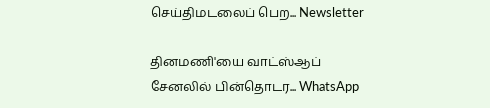செய்திமடலைப் பெற... Newsletter

தினமணி'யை வாட்ஸ்ஆப் சேனலில் பின்தொடர... WhatsApp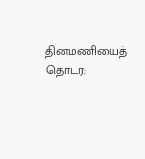தினமணியைத் தொடர: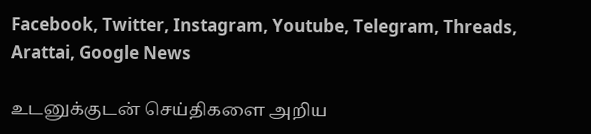Facebook, Twitter, Instagram, Youtube, Telegram, Threads, Arattai, Google News

உடனுக்குடன் செய்திகளை அறிய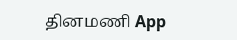தினமணி App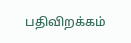பதிவிறக்கம்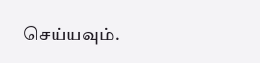செய்யவும்.